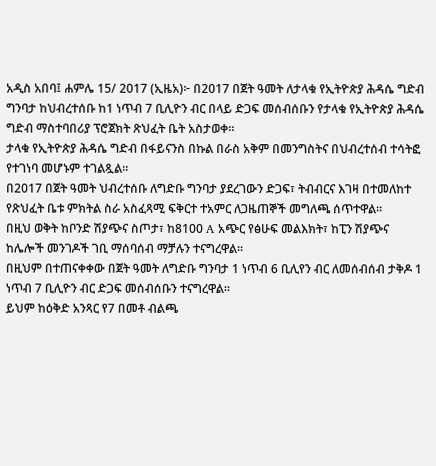አዲስ አበባ፤ ሐምሌ 15/ 2017 (ኢዜአ)፦ በ2017 በጀት ዓመት ለታላቁ የኢትዮጵያ ሕዳሴ ግድብ ግንባታ ከህብረተሰቡ ከ1 ነጥብ 7 ቢሊዮን ብር በላይ ድጋፍ መሰብሰቡን የታላቁ የኢትዮጵያ ሕዳሴ ግድብ ማስተባበሪያ ፕሮጀክት ጽህፈት ቤት አስታወቀ።
ታላቁ የኢትዮጵያ ሕዳሴ ግድብ በፋይናንስ በኩል በራስ አቅም በመንግስትና በህብረተሰብ ተሳትፎ የተገነባ መሆኑም ተገልጿል።
በ2017 በጀት ዓመት ህብረተሰቡ ለግድቡ ግንባታ ያደረገውን ድጋፍ፣ ትብብርና እገዛ በተመለከተ የጽህፈት ቤቱ ምክትል ስራ አስፈጻሚ ፍቅርተ ተአምር ለጋዜጠኞች መግለጫ ሰጥተዋል።
በዚህ ወቅት ከቦንድ ሽያጭና ስጦታ፣ ከ8100 A አጭር የፅሁፍ መልእክት፣ ከፒን ሽያጭና ከሌሎች መንገዶች ገቢ ማሰባሰብ ማቻሉን ተናግረዋል።
በዚህም በተጠናቀቀው በጀት ዓመት ለግድቡ ግንባታ 1 ነጥብ 6 ቢሊየን ብር ለመሰብሰብ ታቅዶ 1 ነጥብ 7 ቢሊዮን ብር ድጋፍ መሰብሰቡን ተናግረዋል፡፡
ይህም ከዕቅድ አንጻር የ7 በመቶ ብልጫ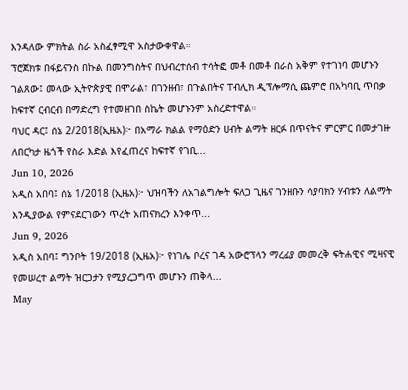እንዳለው ምክትል ስራ አስፈፃሚዋ አስታውቀዋል።
ፕሮጀክቱ በፋይናንስ በኩል በመንግስትና በህብረተሰብ ተሳትፎ መቶ በመቶ በራስ አቅም የተገነባ መሆኑን ገልጸው፤ መላው ኢትዮጵያዊ በሞራል፣ በገንዘብ፣ በጉልበትና ፐብሊክ ዲፕሎማሲ ጨምሮ በአካባቢ ጥበቃ ከፍተኛ ርብርብ በማድረግ የተመዘገበ ስኬት መሆኑንም አስረድተዋል።
ባህር ዳር፤ ሰኔ 2/2018(ኢዜአ)፦ በአማራ ክልል የማዕድን ሀብት ልማት ዘርፉ በጥናትና ምርምር በመታገዙ ለበርካታ ዜጎች የስራ እድል እየፈጠረና ከፍተኛ የገቢ...
Jun 10, 2026
አዲስ አበባ፤ ሰኔ 1/2018 (ኢዜአ)፦ ህዝባችን ለአገልግሎት ፍለጋ ጊዜና ገንዘቡን ሳያባክን ሃብቱን ለልማት እንዲያውል የምናደርገውን ጥረት አጠናክረን እንቀጥ...
Jun 9, 2026
አዲስ አበባ፤ ግንቦት 19/2018 (ኢዜአ)፦ የነገሌ ቦረና ገዳ አውሮፕላን ማረፊያ መመረቅ ፍትሐዊና ሚዛናዊ የመሠረተ ልማት ዝርጋታን የሚያረጋግጥ መሆኑን ጠቅላ...
May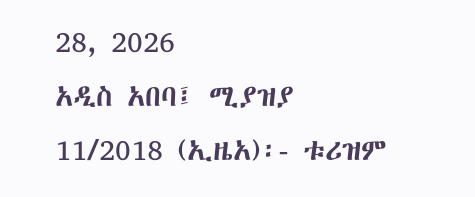28, 2026
አዲስ አበባ፤ ሚያዝያ 11/2018 (ኢዜአ)፡- ቱሪዝም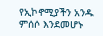የኢኮኖሚያችን አንዱ ምሰሶ እንደመሆኑ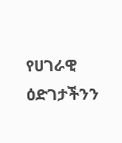የሀገራዊ ዕድገታችንን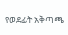የወደፊት አቅጣጫ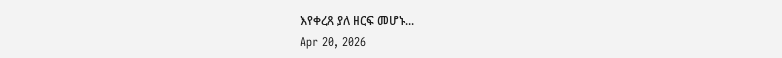እየቀረጸ ያለ ዘርፍ መሆኑ...
Apr 20, 2026